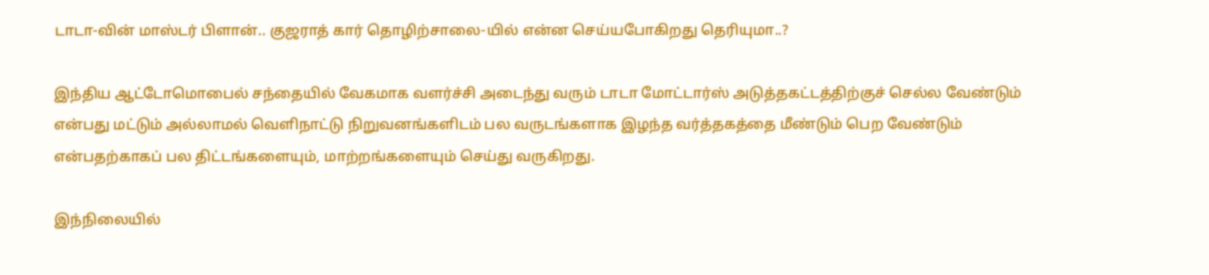டாடா-வின் மாஸ்டர் பிளான்.. குஜராத் கார் தொழிற்சாலை-யில் என்ன செய்யபோகிறது தெரியுமா..?

இந்திய ஆட்டோமொபைல் சந்தையில் வேகமாக வளர்ச்சி அடைந்து வரும் டாடா மோட்டார்ஸ் அடுத்தகட்டத்திற்குச் செல்ல வேண்டும் என்பது மட்டும் அல்லாமல் வெளிநாட்டு நிறுவனங்களிடம் பல வருடங்களாக இழந்த வர்த்தகத்தை மீண்டும் பெற வேண்டும் என்பதற்காகப் பல திட்டங்களையும், மாற்றங்களையும் செய்து வருகிறது.

இந்நிலையில்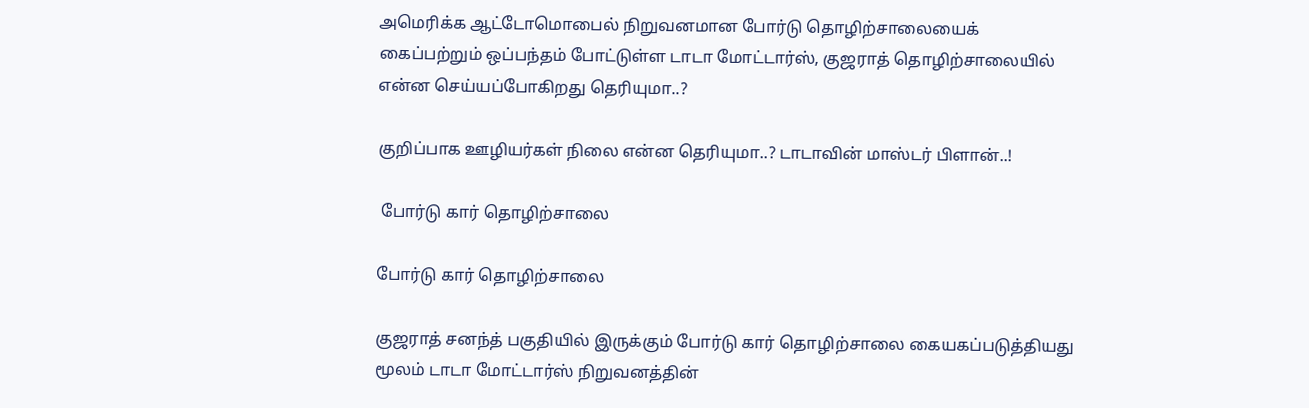அமெரிக்க ஆட்டோமொபைல் நிறுவனமான போர்டு தொழிற்சாலையைக் கைப்பற்றும் ஒப்பந்தம் போட்டுள்ள டாடா மோட்டார்ஸ், குஜராத் தொழிற்சாலையில் என்ன செய்யப்போகிறது தெரியுமா..?

குறிப்பாக ஊழியர்கள் நிலை என்ன தெரியுமா..? டாடாவின் மாஸ்டர் பிளான்..!

 போர்டு கார் தொழிற்சாலை

போர்டு கார் தொழிற்சாலை

குஜராத் சனந்த் பகுதியில் இருக்கும் போர்டு கார் தொழிற்சாலை கையகப்படுத்தியது மூலம் டாடா மோட்டார்ஸ் நிறுவனத்தின்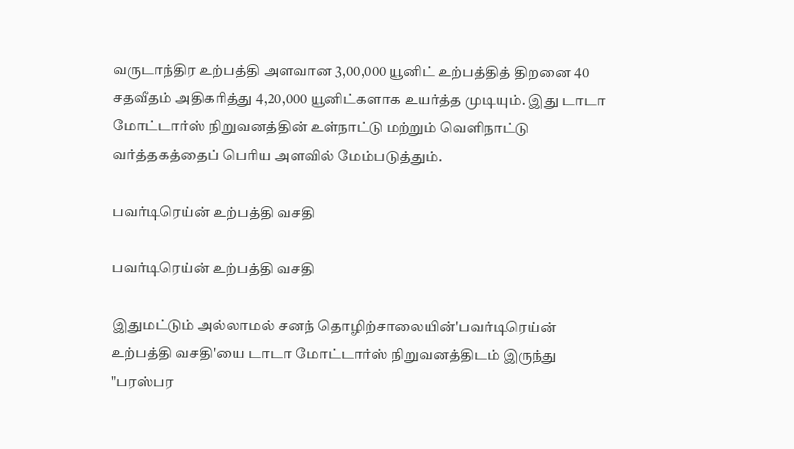வருடாந்திர உற்பத்தி அளவான 3,00,000 யூனிட் உற்பத்தித் திறனை 40 சதவீதம் அதிகரித்து 4,20,000 யூனிட்களாக உயர்த்த முடியும். இது டாடா மோட்டார்ஸ் நிறுவனத்தின் உள்நாட்டு மற்றும் வெளிநாட்டு வர்த்தகத்தைப் பெரிய அளவில் மேம்படுத்தும்.

பவர்டிரெய்ன் உற்பத்தி வசதி

பவர்டிரெய்ன் உற்பத்தி வசதி

இதுமட்டும் அல்லாமல் சனந் தொழிற்சாலையின்'பவர்டிரெய்ன் உற்பத்தி வசதி'யை டாடா மோட்டார்ஸ் நிறுவனத்திடம் இருந்து "பரஸ்பர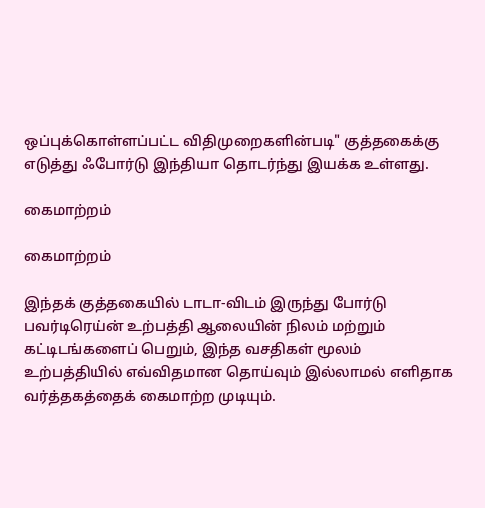ஒப்புக்கொள்ளப்பட்ட விதிமுறைகளின்படி" குத்தகைக்கு எடுத்து ஃபோர்டு இந்தியா தொடர்ந்து இயக்க உள்ளது.

கைமாற்றம்

கைமாற்றம்

இந்தக் குத்தகையில் டாடா-விடம் இருந்து போர்டு பவர்டிரெய்ன் உற்பத்தி ஆலையின் நிலம் மற்றும் கட்டிடங்களைப் பெறும், இந்த வசதிகள் மூலம் உற்பத்தியில் எவ்விதமான தொய்வும் இல்லாமல் எளிதாக வர்த்தகத்தைக் கைமாற்ற முடியும்.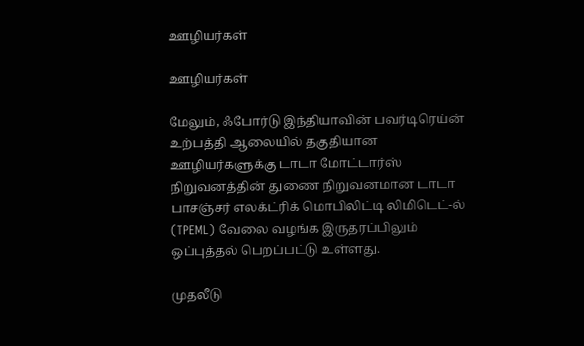ஊழியர்கள்

ஊழியர்கள்

மேலும், ஃபோர்டு இந்தியாவின் பவர்டிரெய்ன் உற்பத்தி ஆலையில் தகுதியான ஊழியர்களுக்கு டாடா மோட்டார்ஸ் நிறுவனத்தின் துணை நிறுவனமான டாடா பாசஞ்சர் எலக்ட்ரிக் மொபிலிட்டி லிமிடெட்-ல் (TPEML) வேலை வழங்க இருதரப்பிலும் ஒப்புத்தல் பெறப்பட்டு உள்ளது.

முதலீடு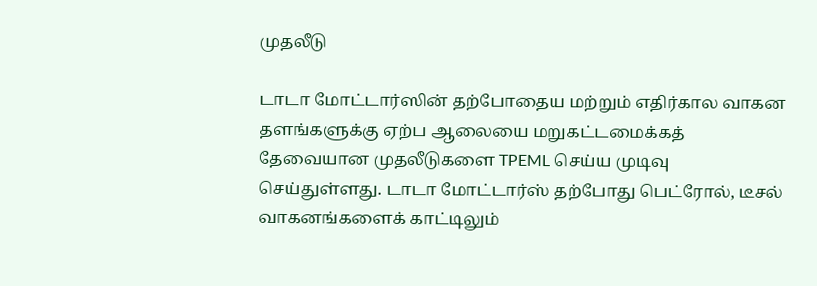முதலீடு

டாடா மோட்டார்ஸின் தற்போதைய மற்றும் எதிர்கால வாகன தளங்களுக்கு ஏற்ப ஆலையை மறுகட்டமைக்கத் தேவையான முதலீடுகளை TPEML செய்ய முடிவு செய்துள்ளது. டாடா மோட்டார்ஸ் தற்போது பெட்ரோல், டீசல் வாகனங்களைக் காட்டிலும்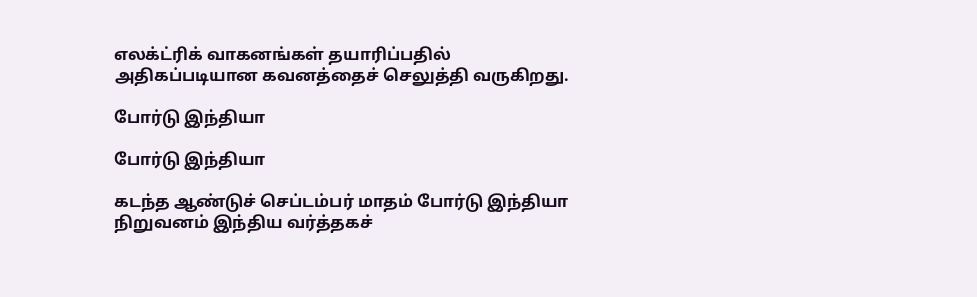எலக்ட்ரிக் வாகனங்கள் தயாரிப்பதில் அதிகப்படியான கவனத்தைச் செலுத்தி வருகிறது.

போர்டு இந்தியா

போர்டு இந்தியா

கடந்த ஆண்டுச் செப்டம்பர் மாதம் போர்டு இந்தியா நிறுவனம் இந்திய வர்த்தகச்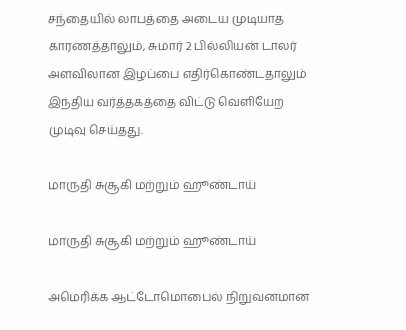சந்தையில் லாபத்தை அடைய முடியாத காரணத்தாலும், சுமார் 2 பில்லியன் டாலர் அளவிலான இழப்பை எதிர்கொண்டதாலும் இந்திய வர்த்தகத்தை விட்டு வெளியேற முடிவு செய்தது.

மாருதி சுசூகி மற்றும் ஹூண்டாய்

மாருதி சுசூகி மற்றும் ஹூண்டாய்

அமெரிக்க ஆட்டோமொபைல் நிறுவனமான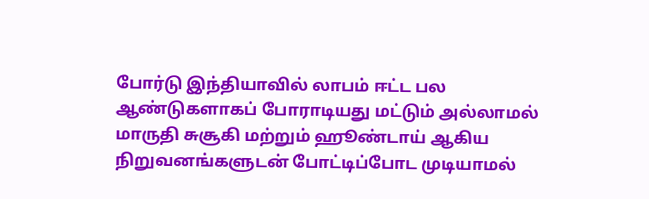போர்டு இந்தியாவில் லாபம் ஈட்ட பல ஆண்டுகளாகப் போராடியது மட்டும் அல்லாமல் மாருதி சுசூகி மற்றும் ஹூண்டாய் ஆகிய நிறுவனங்களுடன் போட்டிப்போட முடியாமல்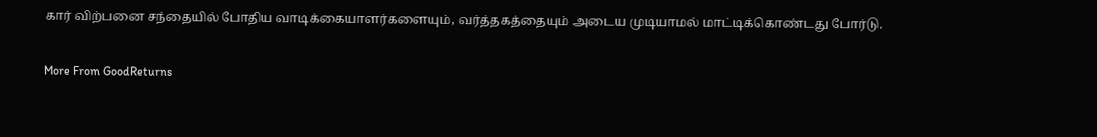கார் விற்பனை சந்தையில் போதிய வாடிக்கையாளர்களையும், வர்த்தகத்தையும் அடைய முடியாமல் மாட்டிக்கொண்டது போர்டு.

More From GoodReturns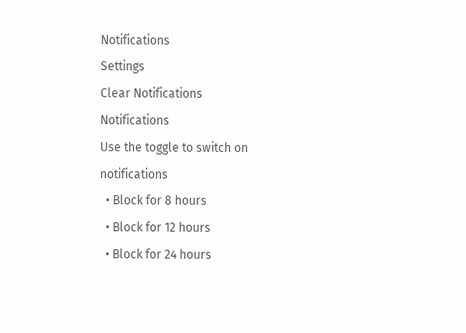Notifications
Settings
Clear Notifications
Notifications
Use the toggle to switch on notifications
  • Block for 8 hours
  • Block for 12 hours
  • Block for 24 hours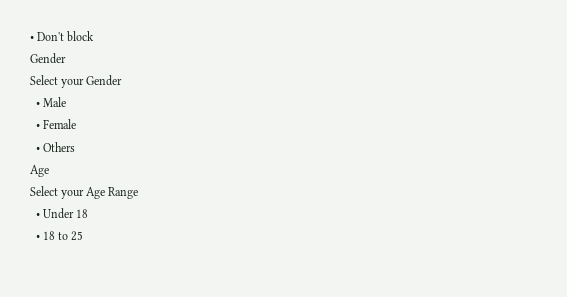• Don't block
Gender
Select your Gender
  • Male
  • Female
  • Others
Age
Select your Age Range
  • Under 18
  • 18 to 25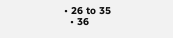• 26 to 35
  • 36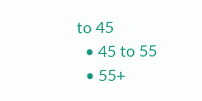to 45
  • 45 to 55
  • 55+